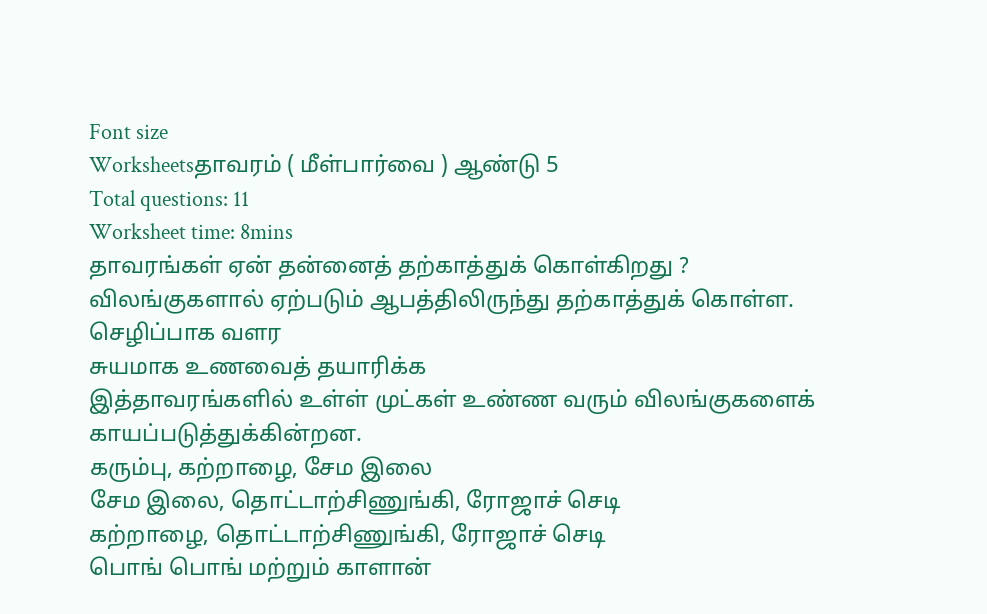Font size
Worksheetsதாவரம் ( மீள்பார்வை ) ஆண்டு 5
Total questions: 11
Worksheet time: 8mins
தாவரங்கள் ஏன் தன்னைத் தற்காத்துக் கொள்கிறது ?
விலங்குகளால் ஏற்படும் ஆபத்திலிருந்து தற்காத்துக் கொள்ள.
செழிப்பாக வளர
சுயமாக உணவைத் தயாரிக்க
இத்தாவரங்களில் உள்ள் முட்கள் உண்ண வரும் விலங்குகளைக் காயப்படுத்துக்கின்றன.
கரும்பு, கற்றாழை, சேம இலை
சேம இலை, தொட்டாற்சிணுங்கி, ரோஜாச் செடி
கற்றாழை, தொட்டாற்சிணுங்கி, ரோஜாச் செடி
பொங் பொங் மற்றும் காளான்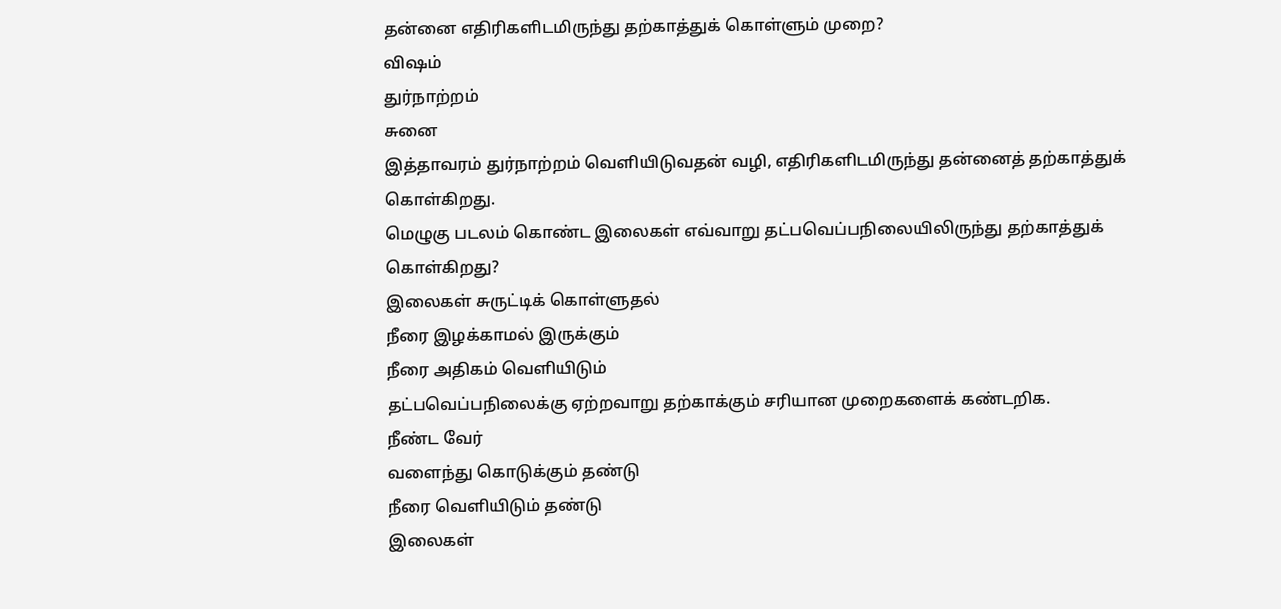தன்னை எதிரிகளிடமிருந்து தற்காத்துக் கொள்ளும் முறை?
விஷம்
துர்நாற்றம்
சுனை
இத்தாவரம் துர்நாற்றம் வெளியிடுவதன் வழி, எதிரிகளிடமிருந்து தன்னைத் தற்காத்துக் கொள்கிறது.
மெழுகு படலம் கொண்ட இலைகள் எவ்வாறு தட்பவெப்பநிலையிலிருந்து தற்காத்துக் கொள்கிறது?
இலைகள் சுருட்டிக் கொள்ளுதல்
நீரை இழக்காமல் இருக்கும்
நீரை அதிகம் வெளியிடும்
தட்பவெப்பநிலைக்கு ஏற்றவாறு தற்காக்கும் சரியான முறைகளைக் கண்டறிக.
நீண்ட வேர்
வளைந்து கொடுக்கும் தண்டு
நீரை வெளியிடும் தண்டு
இலைகள்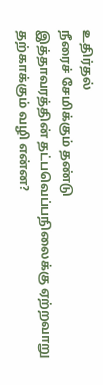உதிர்தல்
நீரைச் சேமிக்கும் தண்டு
இத்தாவரத்தின் தட்பவெப்பநிலைக்கு ஏற்றவாறு தற்காக்கும் வழி என்ன?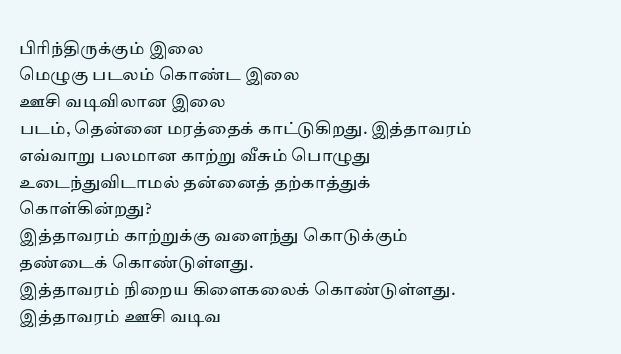பிரிந்திருக்கும் இலை
மெழுகு படலம் கொண்ட இலை
ஊசி வடிவிலான இலை
படம், தென்னை மரத்தைக் காட்டுகிறது. இத்தாவரம் எவ்வாறு பலமான காற்று வீசும் பொழுது உடைந்துவிடாமல் தன்னைத் தற்காத்துக் கொள்கின்றது?
இத்தாவரம் காற்றுக்கு வளைந்து கொடுக்கும் தண்டைக் கொண்டுள்ளது.
இத்தாவரம் நிறைய கிளைகலைக் கொண்டுள்ளது.
இத்தாவரம் ஊசி வடிவ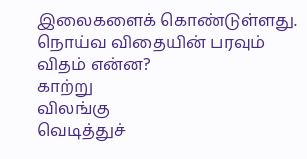இலைகளைக் கொண்டுள்ளது.
நொய்வ விதையின் பரவும் விதம் என்ன?
காற்று
விலங்கு
வெடித்துச்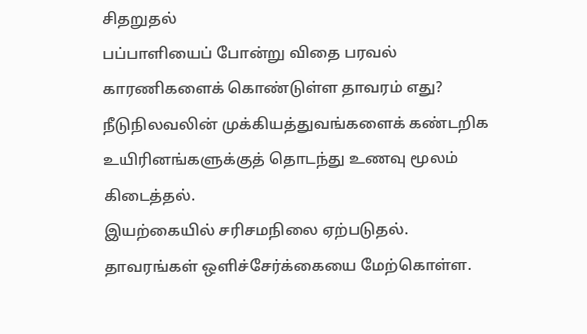சிதறுதல்
பப்பாளியைப் போன்று விதை பரவல் காரணிகளைக் கொண்டுள்ள தாவரம் எது?
நீடுநிலவலின் முக்கியத்துவங்களைக் கண்டறிக
உயிரினங்களுக்குத் தொடந்து உணவு மூலம் கிடைத்தல்.
இயற்கையில் சரிசமநிலை ஏற்படுதல்.
தாவரங்கள் ஒளிச்சேர்க்கையை மேற்கொள்ள.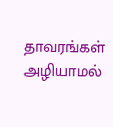தாவரங்கள் அழியாமல்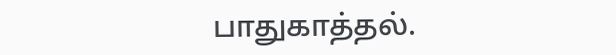பாதுகாத்தல்.